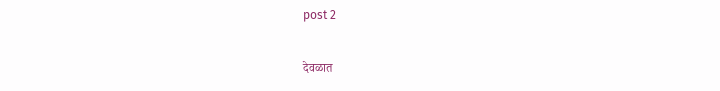post 2

देवळात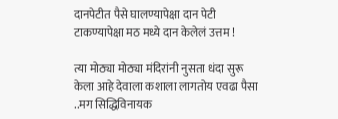दानपेटीत पैसे घालण्यापेक्षा दान पेटी टाकण्यापेक्षा मठ मध्ये दान केलेलं उत्तम !

त्या मोठ्या मोठ्या मंदिरांनी नुसता धंदा सुरू केला आहे देवाला कशाला लागतोय एवढा पैसा ..मग सिद्धिविनायक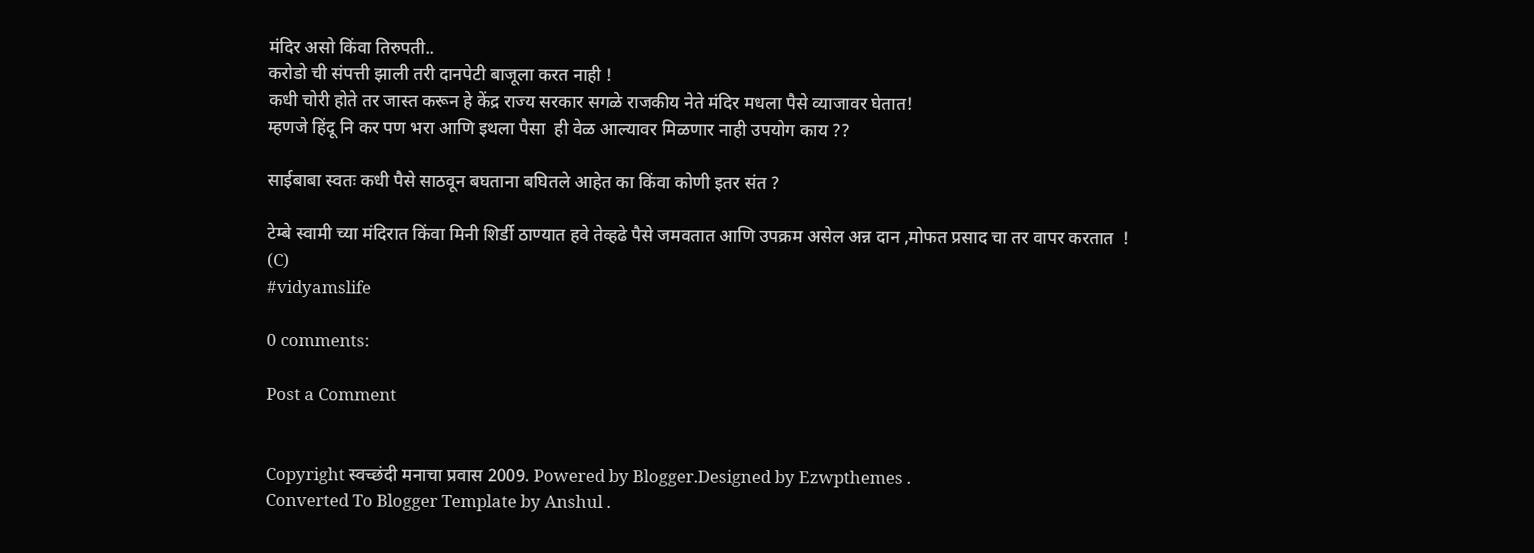मंदिर असो किंवा तिरुपती..
करोडो ची संपत्ती झाली तरी दानपेटी बाजूला करत नाही !
कधी चोरी होते तर जास्त करून हे केंद्र राज्य सरकार सगळे राजकीय नेते मंदिर मधला पैसे व्याजावर घेतात!
म्हणजे हिंदू नि कर पण भरा आणि इथला पैसा  ही वेळ आल्यावर मिळणार नाही उपयोग काय ??

साईबाबा स्वतः कधी पैसे साठवून बघताना बघितले आहेत का किंवा कोणी इतर संत ?

टेम्बे स्वामी च्या मंदिरात किंवा मिनी शिर्डी ठाण्यात हवे तेव्हढे पैसे जमवतात आणि उपक्रम असेल अन्न दान ,मोफत प्रसाद चा तर वापर करतात  !
(C)
#vidyamslife

0 comments:

Post a Comment


Copyright स्वच्छंदी मनाचा प्रवास 2009. Powered by Blogger.Designed by Ezwpthemes .
Converted To Blogger Template by Anshul .